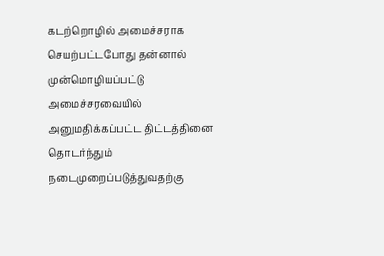கடற்றொழில் அமைச்சராக செயற்பட்டபோது தன்னால் முன்மொழியப்பட்டு அமைச்சரவையில் அனுமதிக்கப்பட்ட திட்டத்தினை தொடர்ந்தும் நடைமுறைப்படுத்துவதற்கு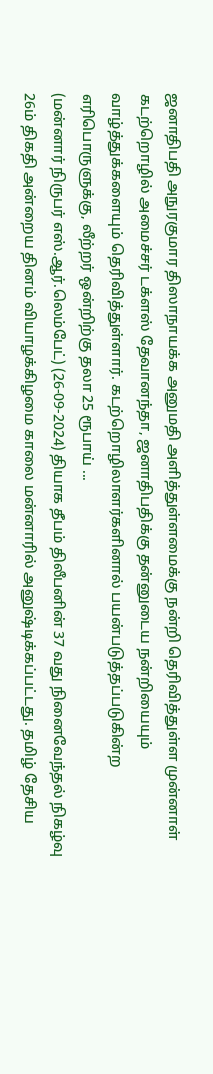ஜனாதிபதி அநுரகுமார திஸாநாயக்க அனுமதி அளித்துள்ளமைக்கு நன்றி தெரிவித்துள்ள முன்னாள் கடற்றொழில் அமைச்சர் டக்ளஸ் தேவானந்தா, ஜனாதிபதிக்கு தன்னுடைய நன்றியையும் வாழ்த்துக்களையும் தெரிவித்துள்ளார். கடற்றொழிலாளர்களினால் பயன்படுத்தப்படுகின்ற எரிபொருளுக்கு, லீற்றர் ஒன்றிற்கு தலா 25 ரூபாய் ...
(மன்னார் நிருபர் எஸ்.ஆர்.லெம்பேட்) (26-09-2024) தியாக தீபம் திலீபனின் 37 வது நினைவேந்தல் நிகழ்வு 26ம் திகதி அன்றைய தினம் வியாழக்கிழமை காலை மன்னாரில் அனுஷ்டிக்கப்பட்டது. தமிழ் தேசிய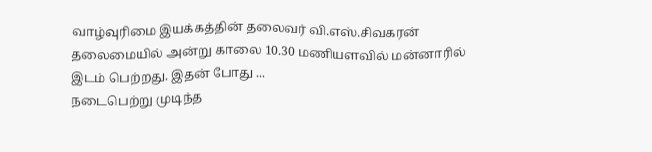வாழ்வுரிமை இயக்கத்தின் தலைவர் வி.எஸ்.சிவகரன் தலைமையில் அன்று காலை 10.30 மணியளவில் மன்னாரில் இடம் பெற்றது. இதன் போது ...
நடைபெற்று முடிந்த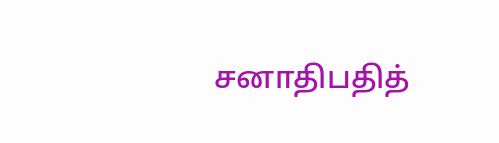சனாதிபதித்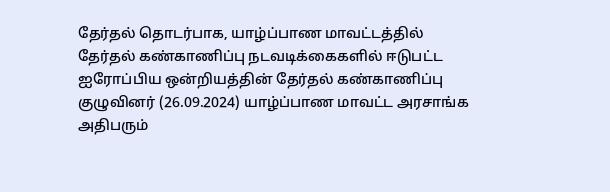தேர்தல் தொடர்பாக, யாழ்ப்பாண மாவட்டத்தில் தேர்தல் கண்காணிப்பு நடவடிக்கைகளில் ஈடுபட்ட ஐரோப்பிய ஒன்றியத்தின் தேர்தல் கண்காணிப்பு குழுவினர் (26.09.2024) யாழ்ப்பாண மாவட்ட அரசாங்க அதிபரும்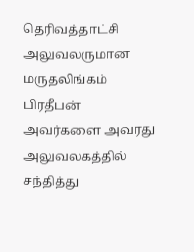தெரிவத்தாட்சி அலுவலருமான மருதலிங்கம் பிரதீபன் அவர்களை அவரது அலுவலகத்தில் சந்தித்து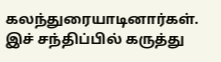கலந்துரையாடினார்கள். இச் சந்திப்பில் கருத்து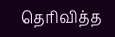தெரிவித்த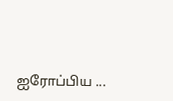ஐரோப்பிய ...